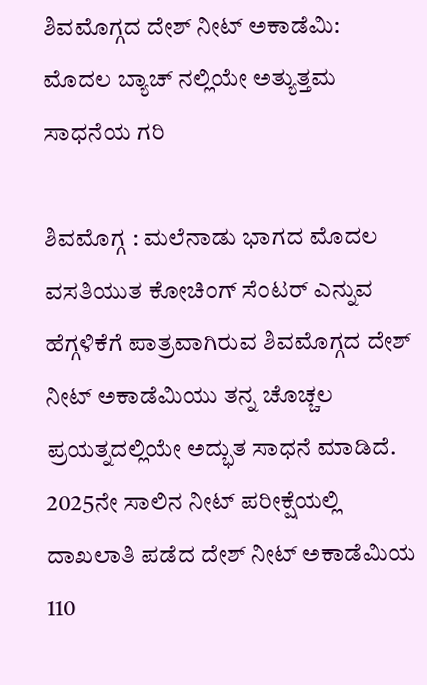ಶಿವಮೊಗ್ಗದ ದೇಶ್ ನೀಟ್ ಅಕಾಡೆಮಿ: ಮೊದಲ ಬ್ಯಾಚ್ ನಲ್ಲಿಯೇ ಅತ್ಯುತ್ತಮ ಸಾಧನೆಯ ಗರಿ

ಶಿವಮೊಗ್ಗ : ಮಲೆನಾಡು ಭಾಗದ ಮೊದಲ ವಸತಿಯುತ ಕೋಚಿಂಗ್ ಸೆಂಟರ್ ಎನ್ನುವ ಹೆಗ್ಗಳಿಕೆಗೆ ಪಾತ್ರವಾಗಿರುವ ಶಿವಮೊಗ್ಗದ ದೇಶ್ ನೀಟ್ ಅಕಾಡೆಮಿಯು ತನ್ನ ಚೊಚ್ಚಲ ಪ್ರಯತ್ನದಲ್ಲಿಯೇ ಅದ್ಭುತ ಸಾಧನೆ ಮಾಡಿದೆ. 2025ನೇ ಸಾಲಿನ ನೀಟ್ ಪರೀಕ್ಷೆಯಲ್ಲಿ ದಾಖಲಾತಿ ಪಡೆದ ದೇಶ್ ನೀಟ್ ಅಕಾಡೆಮಿಯ 110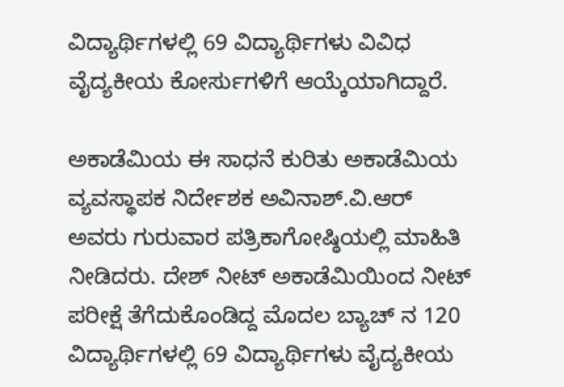ವಿದ್ಯಾರ್ಥಿಗಳಲ್ಲಿ 69 ವಿದ್ಯಾರ್ಥಿಗಳು ವಿವಿಧ ವೈದ್ಯಕೀಯ ಕೋರ್ಸುಗಳಿಗೆ ಆಯ್ಕೆಯಾಗಿದ್ದಾರೆ.

ಅಕಾಡೆಮಿಯ ಈ ಸಾಧನೆ ಕುರಿತು ಅಕಾಡೆಮಿಯ ವ್ಯವಸ್ಥಾಪಕ ನಿರ್ದೇಶಕ ಅವಿನಾಶ್.ವಿ.ಆರ್ ಅವರು ಗುರುವಾರ ಪತ್ರಿಕಾಗೋಷ್ಠಿಯಲ್ಲಿ ಮಾಹಿತಿ ನೀಡಿದರು. ದೇಶ್ ನೀಟ್ ಅಕಾಡೆಮಿಯಿಂದ ನೀಟ್ ಪರೀಕ್ಷೆ ತೆಗೆದುಕೊಂಡಿದ್ದ ಮೊದಲ ಬ್ಯಾಚ್ ನ 120 ವಿದ್ಯಾರ್ಥಿಗಳಲ್ಲಿ 69 ವಿದ್ಯಾರ್ಥಿಗಳು ವೈದ್ಯಕೀಯ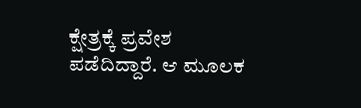ಕ್ಷೇತ್ರಕ್ಕೆ ಪ್ರವೇಶ ಪಡೆದಿದ್ದಾರೆ. ಆ ಮೂಲಕ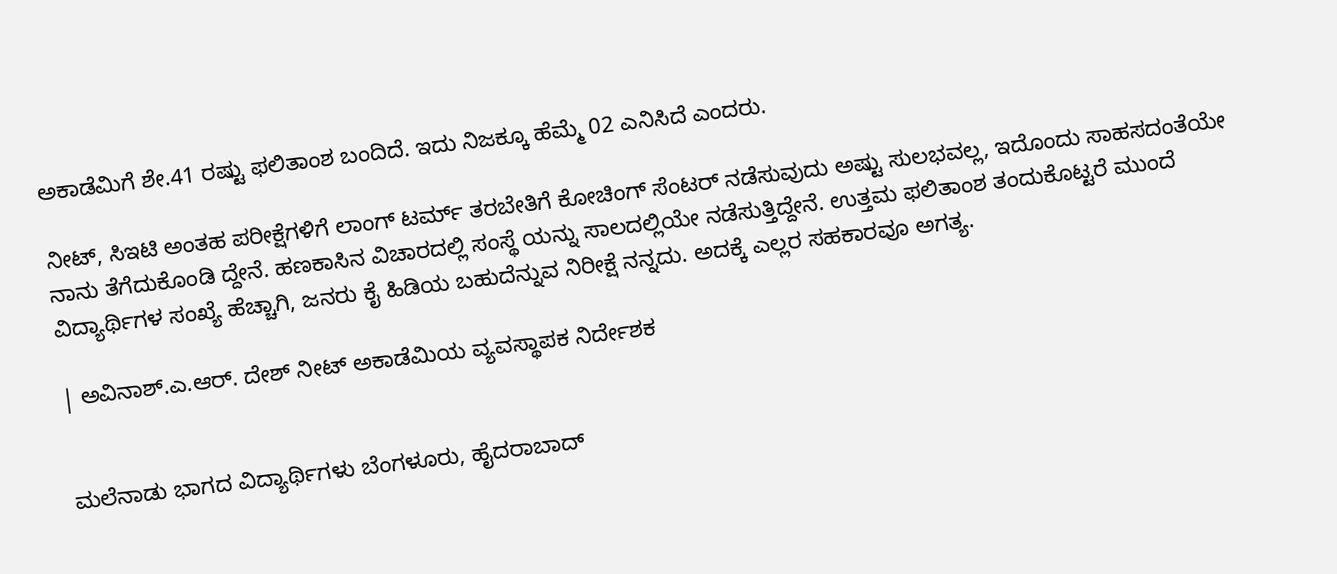ಅಕಾಡೆಮಿಗೆ ಶೇ.41 ರಷ್ಟು ಫಲಿತಾಂಶ ಬಂದಿದೆ. ಇದು ನಿಜಕ್ಕೂ ಹೆಮ್ಮೆ 02 ಎನಿಸಿದೆ ಎಂದರು.

ನೀಟ್, ಸಿಇಟಿ ಅಂತಹ ಪರೀಕ್ಷೆಗಳಿಗೆ ಲಾಂಗ್ ಟರ್ಮ್ ತರಬೇತಿಗೆ ಕೋಚಿಂಗ್ ಸೆಂಟರ್ ನಡೆಸುವುದು ಅಷ್ಟು ಸುಲಭವಲ್ಲ, ಇದೊಂದು ಸಾಹಸದಂತೆಯೇ ನಾನು ತೆಗೆದುಕೊಂಡಿ ದ್ದೇನೆ. ಹಣಕಾಸಿನ ವಿಚಾರದಲ್ಲಿ ಸಂಸ್ಥೆ ಯನ್ನು ಸಾಲದಲ್ಲಿಯೇ ನಡೆಸುತ್ತಿದ್ದೇನೆ. ಉತ್ತಮ ಫಲಿತಾಂಶ ತಂದುಕೊಟ್ಟರೆ ಮುಂದೆ ವಿದ್ಯಾರ್ಥಿಗಳ ಸಂಖ್ಯೆ ಹೆಚ್ಚಾಗಿ, ಜನರು ಕೈ ಹಿಡಿಯ ಬಹುದೆನ್ನುವ ನಿರೀಕ್ಷೆ ನನ್ನದು. ಅದಕ್ಕೆ ಎಲ್ಲರ ಸಹಕಾರವೂ ಅಗತ್ಯ.

| ಅವಿನಾಶ್.ಎ.ಆರ್. ದೇಶ್ ನೀಟ್ ಅಕಾಡೆಮಿಯ ವ್ಯವಸ್ಥಾಪಕ ನಿರ್ದೇಶಕ


ಮಲೆನಾಡು ಭಾಗದ ವಿದ್ಯಾರ್ಥಿಗಳು ಬೆಂಗಳೂರು, ಹೈದರಾಬಾದ್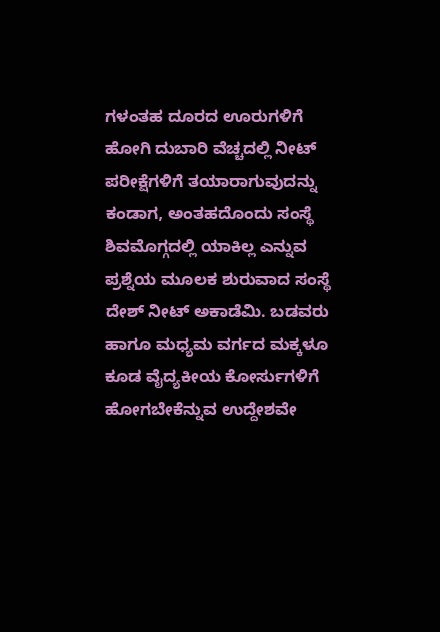ಗಳಂತಹ ದೂರದ ಊರುಗಳಿಗೆ ಹೋಗಿ ದುಬಾರಿ ವೆಚ್ಚದಲ್ಲಿ ನೀಟ್ ಪರೀಕ್ಷೆಗಳಿಗೆ ತಯಾರಾಗುವುದನ್ನು ಕಂಡಾಗ, ಅಂತಹದೊಂದು ಸಂಸ್ಥೆ ಶಿವಮೊಗ್ಗದಲ್ಲಿ ಯಾಕಿಲ್ಲ ಎನ್ನುವ ಪ್ರಶ್ನೆಯ ಮೂಲಕ ಶುರುವಾದ ಸಂಸ್ಥೆ ದೇಶ್ ನೀಟ್ ಅಕಾಡೆಮಿ. ಬಡವರು ಹಾಗೂ ಮಧ್ಯಮ ವರ್ಗದ ಮಕ್ಕಳೂ ಕೂಡ ವೈದ್ಯಕೀಯ ಕೋರ್ಸುಗಳಿಗೆ ಹೋಗಬೇಕೆನ್ನುವ ಉದ್ದೇಶವೇ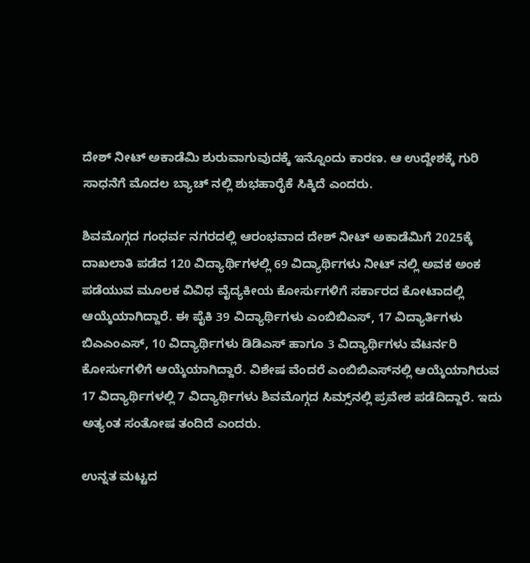ದೇಶ್ ನೀಟ್ ಅಕಾಡೆಮಿ ಶುರುವಾಗುವುದಕ್ಕೆ ಇನ್ನೊಂದು ಕಾರಣ. ಆ ಉದ್ದೇಶಕ್ಕೆ ಗುರಿ ಸಾಧನೆಗೆ ಮೊದಲ ಬ್ಯಾಚ್ ನಲ್ಲಿ ಶುಭಹಾರೈಕೆ ಸಿಕ್ಕಿದೆ ಎಂದರು.

ಶಿವಮೊಗ್ಗದ ಗಂಧರ್ವ ನಗರದಲ್ಲಿ ಆರಂಭವಾದ ದೇಶ್ ನೀಟ್ ಅಕಾಡೆಮಿಗೆ 2025ಕ್ಕೆ ದಾಖಲಾತಿ ಪಡೆದ 120 ವಿದ್ಯಾರ್ಥಿಗಳಲ್ಲಿ 69 ವಿದ್ಯಾರ್ಥಿಗಳು ನೀಟ್ ನಲ್ಲಿ ಅವಕ ಅಂಕ ಪಡೆಯುವ ಮೂಲಕ ವಿವಿಧ ವೈದ್ಯಕೀಯ ಕೋರ್ಸುಗಳಿಗೆ ಸರ್ಕಾರದ ಕೋಟಾದಲ್ಲಿ ಆಯ್ಕೆಯಾಗಿದ್ದಾರೆ. ಈ ಪೈಕಿ 39 ವಿದ್ಯಾರ್ಥಿಗಳು ಎಂಬಿಬಿಎಸ್, 17 ವಿದ್ಯಾರ್ತಿಗಳು ಬಿಎಎಂಎಸ್, 10 ವಿದ್ಯಾರ್ಥಿಗಳು ಡಿಡಿಎಸ್ ಹಾಗೂ 3 ವಿದ್ಯಾರ್ಥಿಗಳು ವೆಟರ್ನರಿ ಕೋರ್ಸುಗಳಿಗೆ ಆಯ್ಕೆಯಾಗಿದ್ದಾರೆ. ವಿಶೇಷ ವೆಂದರೆ ಎಂಬಿಬಿಎಸ್‌ನಲ್ಲಿ ಆಯ್ಕೆಯಾಗಿರುವ 17 ವಿದ್ಯಾರ್ಥಿಗಳಲ್ಲಿ 7 ವಿದ್ಯಾರ್ಥಿಗಳು ಶಿವಮೊಗ್ಗದ ಸಿಮ್ಸ್‌ನಲ್ಲಿ ಪ್ರವೇಶ ಪಡೆದಿದ್ದಾರೆ. ಇದು ಅತ್ಯಂತ ಸಂತೋಷ ತಂದಿದೆ ಎಂದರು.

ಉನ್ನತ ಮಟ್ಟದ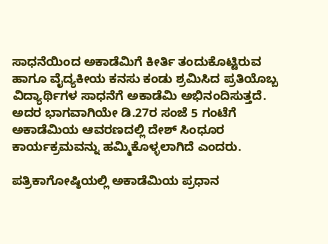ಸಾಧನೆಯಿಂದ ಅಕಾಡೆಮಿಗೆ ಕೀರ್ತಿ ತಂದುಕೊಟ್ಟಿರುವ ಹಾಗೂ ವೈದ್ಯಕೀಯ ಕನಸು ಕಂಡು ಶ್ರಮಿಸಿದ ಪ್ರತಿಯೊಬ್ಬ ವಿದ್ಯಾರ್ಥಿಗಳ ಸಾಧನೆಗೆ ಅಕಾಡೆಮಿ ಅಭಿನಂದಿಸುತ್ತದೆ. ಅದರ ಭಾಗವಾಗಿಯೇ ಡಿ.27ರ ಸಂಜೆ 5 ಗಂಟೆಗೆ ಅಕಾಡೆಮಿಯ ಆವರಣದಲ್ಲಿ ದೇಶ್ ಸಿಂಧೂರ ಕಾರ್ಯಕ್ರಮವನ್ನು ಹಮ್ಮಿಕೊಳ್ಳಲಾಗಿದೆ ಎಂದರು.

ಪತ್ರಿಕಾಗೋಷ್ಠಿಯಲ್ಲಿ ಅಕಾಡೆಮಿಯ ಪ್ರಧಾನ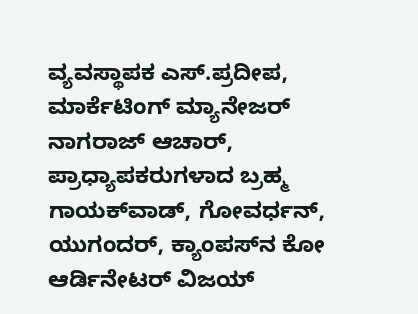ವ್ಯವಸ್ಥಾಪಕ ಎಸ್.ಪ್ರದೀಪ, ಮಾರ್ಕೆಟಿಂಗ್ ಮ್ಯಾನೇಜರ್ ನಾಗರಾಜ್ ಆಚಾರ್, ಪ್ರಾಧ್ಯಾಪಕರುಗಳಾದ ಬ್ರಹ್ಮ ಗಾಯಕ್‌ವಾಡ್, ಗೋವರ್ಧನ್, ಯುಗಂದರ್‌, ಕ್ಯಾಂಪಸ್‌ನ ಕೋ ಆರ್ಡಿನೇಟರ್ ವಿಜಯ್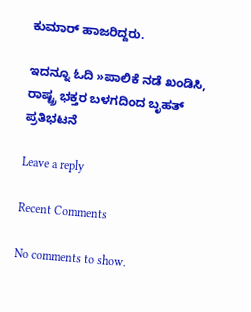ಕುಮಾ‌ರ್ ಹಾಜರಿದ್ದರು.

ಇದನ್ನೂ ಓದಿ »ಪಾಲಿಕೆ ನಡೆ ಖಂಡಿಸಿ, ರಾಷ್ಟ್ರ ಭಕ್ತರ ಬಳಗದಿಂದ ಬೃಹತ್ ಪ್ರತಿಭಟನೆ

Leave a reply

Recent Comments

No comments to show.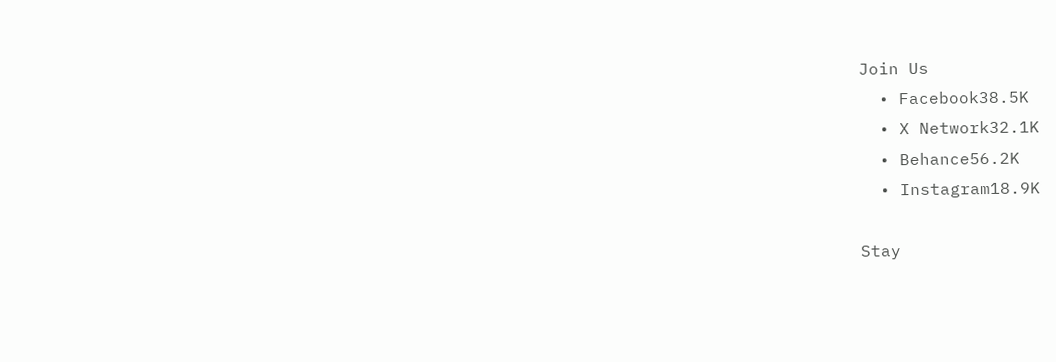Join Us
  • Facebook38.5K
  • X Network32.1K
  • Behance56.2K
  • Instagram18.9K

Stay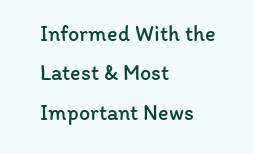Informed With the Latest & Most Important News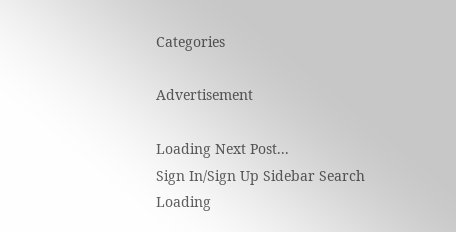Categories

Advertisement

Loading Next Post...
Sign In/Sign Up Sidebar Search
Loading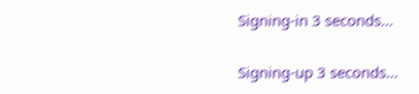Signing-in 3 seconds...

Signing-up 3 seconds...